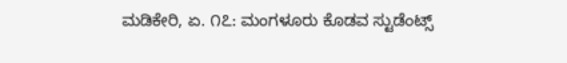ಮಡಿಕೇರಿ, ಏ. ೧೭: ಮಂಗಳೂರು ಕೊಡವ ಸ್ಟುಡೆಂಟ್ಸ್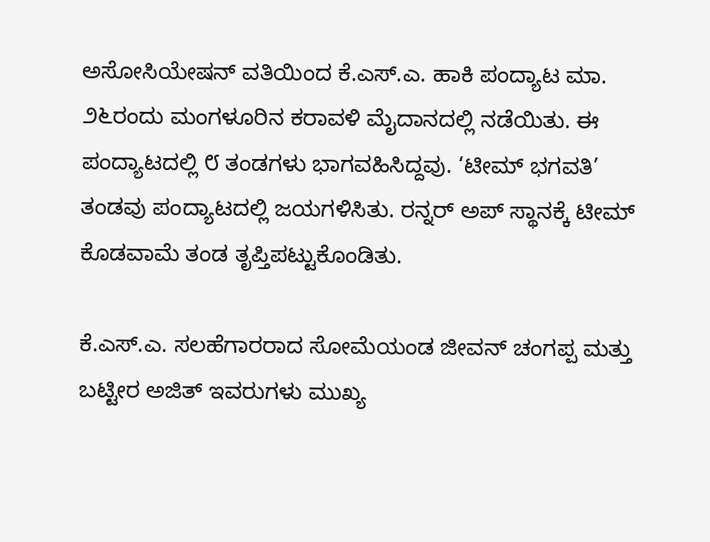ಅಸೋಸಿಯೇಷನ್ ವತಿಯಿಂದ ಕೆ.ಎಸ್.ಎ. ಹಾಕಿ ಪಂದ್ಯಾಟ ಮಾ. ೨೬ರಂದು ಮಂಗಳೂರಿನ ಕರಾವಳಿ ಮೈದಾನದಲ್ಲಿ ನಡೆಯಿತು. ಈ ಪಂದ್ಯಾಟದಲ್ಲಿ ೮ ತಂಡಗಳು ಭಾಗವಹಿಸಿದ್ದವು. ‘ಟೀಮ್ ಭಗವತಿ’ ತಂಡವು ಪಂದ್ಯಾಟದಲ್ಲಿ ಜಯಗಳಿಸಿತು. ರನ್ನರ್ ಅಪ್ ಸ್ಥಾನಕ್ಕೆ ಟೀಮ್ ಕೊಡವಾಮೆ ತಂಡ ತೃಪ್ತಿಪಟ್ಟುಕೊಂಡಿತು.

ಕೆ.ಎಸ್.ಎ. ಸಲಹೆಗಾರರಾದ ಸೋಮೆಯಂಡ ಜೀವನ್ ಚಂಗಪ್ಪ ಮತ್ತು ಬಟ್ಟೀರ ಅಜಿತ್ ಇವರುಗಳು ಮುಖ್ಯ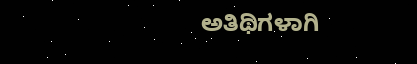ಅತಿಥಿಗಳಾಗಿ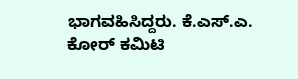ಭಾಗವಹಿಸಿದ್ದರು. ಕೆ.ಎಸ್.ಎ. ಕೋರ್ ಕಮಿಟಿ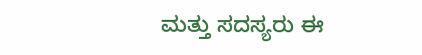ಮತ್ತು ಸದಸ್ಯರು ಈ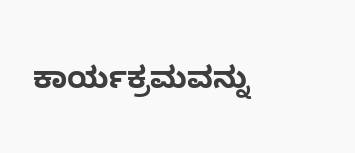ಕಾರ್ಯಕ್ರಮವನ್ನು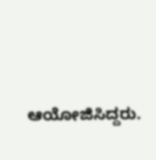ಆಯೋಜಿಸಿದ್ದರು.